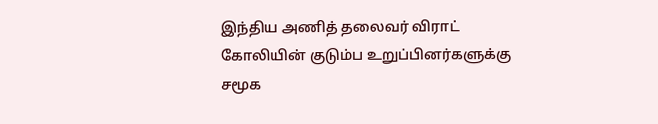இந்திய அணித் தலைவர் விராட் கோலியின் குடும்ப உறுப்பினர்களுக்கு சமூக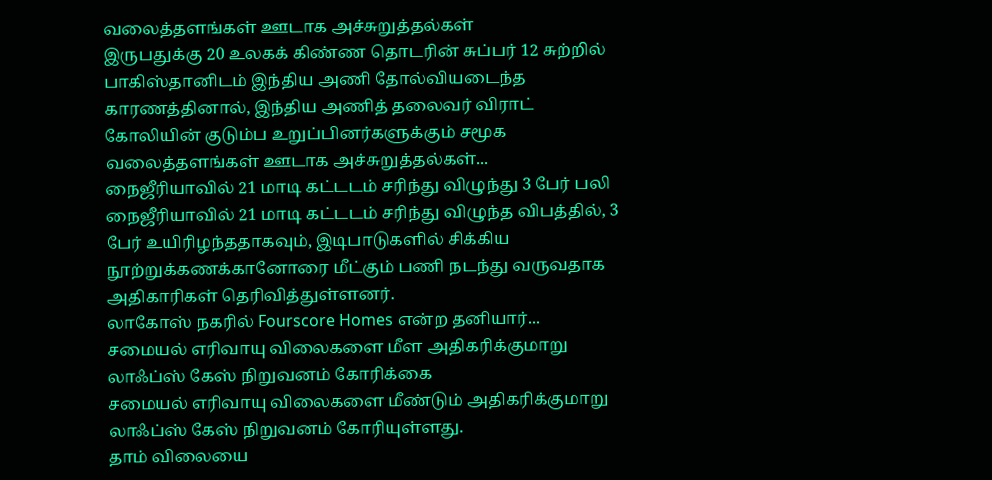வலைத்தளங்கள் ஊடாக அச்சுறுத்தல்கள்
இருபதுக்கு 20 உலகக் கிண்ண தொடரின் சுப்பர் 12 சுற்றில் பாகிஸ்தானிடம் இந்திய அணி தோல்வியடைந்த காரணத்தினால், இந்திய அணித் தலைவர் விராட் கோலியின் குடும்ப உறுப்பினர்களுக்கும் சமூக வலைத்தளங்கள் ஊடாக அச்சுறுத்தல்கள்...
நைஜீரியாவில் 21 மாடி கட்டடம் சரிந்து விழுந்து 3 பேர் பலி
நைஜீரியாவில் 21 மாடி கட்டடம் சரிந்து விழுந்த விபத்தில், 3 பேர் உயிரிழந்ததாகவும், இடிபாடுகளில் சிக்கிய நூற்றுக்கணக்கானோரை மீட்கும் பணி நடந்து வருவதாக அதிகாரிகள் தெரிவித்துள்ளனர்.
லாகோஸ் நகரில் Fourscore Homes என்ற தனியார்...
சமையல் எரிவாயு விலைகளை மீள அதிகரிக்குமாறு லாஃப்ஸ் கேஸ் நிறுவனம் கோரிக்கை
சமையல் எரிவாயு விலைகளை மீண்டும் அதிகரிக்குமாறு லாஃப்ஸ் கேஸ் நிறுவனம் கோரியுள்ளது.
தாம் விலையை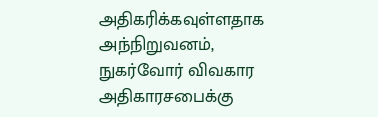அதிகரிக்கவுள்ளதாக அந்நிறுவனம், நுகர்வோர் விவகார அதிகாரசபைக்கு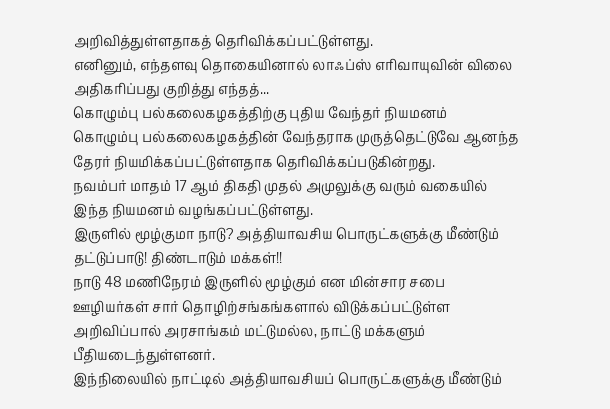அறிவித்துள்ளதாகத் தெரிவிக்கப்பட்டுள்ளது.
எனினும், எந்தளவு தொகையினால் லாஃப்ஸ் எரிவாயுவின் விலை அதிகரிப்பது குறித்து எந்தத்...
கொழும்பு பல்கலைகழகத்திற்கு புதிய வேந்தர் நியமனம்
கொழும்பு பல்கலைகழகத்தின் வேந்தராக முருத்தெட்டுவே ஆனந்த தேரர் நியமிக்கப்பட்டுள்ளதாக தெரிவிக்கப்படுகின்றது.
நவம்பர் மாதம் 17 ஆம் திகதி முதல் அமுலுக்கு வரும் வகையில் இந்த நியமனம் வழங்கப்பட்டுள்ளது.
இருளில் மூழ்குமா நாடு? அத்தியாவசிய பொருட்களுக்கு மீண்டும் தட்டுப்பாடு! திண்டாடும் மக்கள்!!
நாடு 48 மணிநேரம் இருளில் மூழ்கும் என மின்சார சபை ஊழியர்கள் சார் தொழிற்சங்கங்களால் விடுக்கப்பட்டுள்ள அறிவிப்பால் அரசாங்கம் மட்டுமல்ல, நாட்டு மக்களும் பீதியடைந்துள்ளனர்.
இந்நிலையில் நாட்டில் அத்தியாவசியப் பொருட்களுக்கு மீண்டும்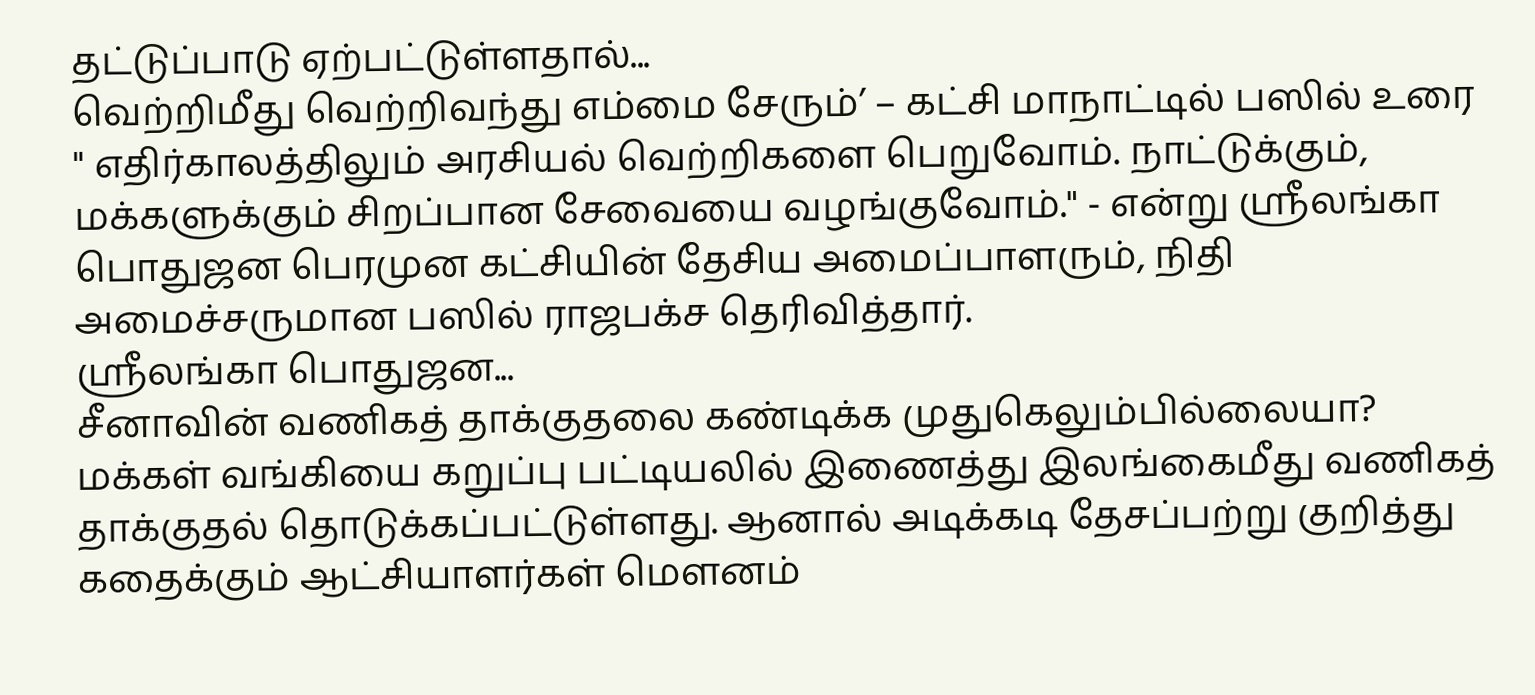தட்டுப்பாடு ஏற்பட்டுள்ளதால்...
வெற்றிமீது வெற்றிவந்து எம்மை சேரும்’ – கட்சி மாநாட்டில் பஸில் உரை
" எதிர்காலத்திலும் அரசியல் வெற்றிகளை பெறுவோம். நாட்டுக்கும், மக்களுக்கும் சிறப்பான சேவையை வழங்குவோம்." - என்று ஶ்ரீலங்கா பொதுஜன பெரமுன கட்சியின் தேசிய அமைப்பாளரும், நிதி அமைச்சருமான பஸில் ராஜபக்ச தெரிவித்தார்.
ஶ்ரீலங்கா பொதுஜன...
சீனாவின் வணிகத் தாக்குதலை கண்டிக்க முதுகெலும்பில்லையா?
மக்கள் வங்கியை கறுப்பு பட்டியலில் இணைத்து இலங்கைமீது வணிகத் தாக்குதல் தொடுக்கப்பட்டுள்ளது. ஆனால் அடிக்கடி தேசப்பற்று குறித்து கதைக்கும் ஆட்சியாளர்கள் மௌனம்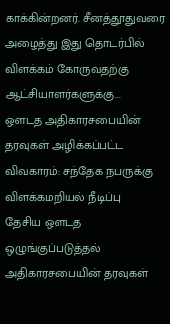காக்கின்றனர். சீனத்தூதுவரை அழைத்து இது தொடர்பில் விளக்கம் கோருவதற்கு ஆட்சியாளர்களுக்கு...
ஔடத அதிகாரசபையின் தரவுகள் அழிக்கப்பட்ட விவகாரம்: சந்தேக நபருக்கு விளக்கமறியல் நீடிப்பு
தேசிய ஔடத ஒழுங்குப்படுத்தல் அதிகாரசபையின் தரவுகள்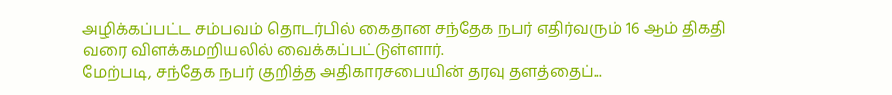அழிக்கப்பட்ட சம்பவம் தொடர்பில் கைதான சந்தேக நபர் எதிர்வரும் 16 ஆம் திகதி வரை விளக்கமறியலில் வைக்கப்பட்டுள்ளார்.
மேற்படி, சந்தேக நபர் குறித்த அதிகாரசபையின் தரவு தளத்தைப்...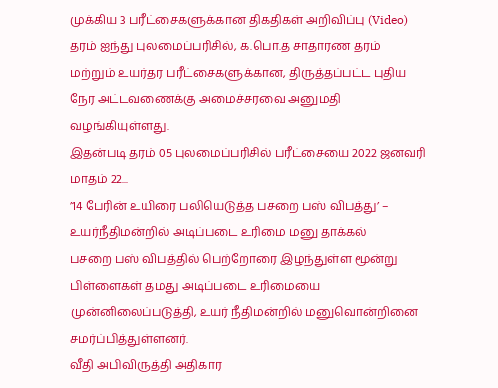முக்கிய 3 பரீட்சைகளுக்கான திகதிகள் அறிவிப்பு (Video)
தரம் ஐந்து புலமைப்பரிசில், க.பொ.த சாதாரண தரம் மற்றும் உயர்தர பரீட்சைகளுக்கான, திருத்தப்பட்ட புதிய நேர அட்டவணைக்கு அமைச்சரவை அனுமதி வழங்கியுள்ளது.
இதன்படி தரம் 05 புலமைப்பரிசில் பரீட்சையை 2022 ஜனவரி மாதம் 22...
’14 பேரின் உயிரை பலியெடுத்த பசறை பஸ் விபத்து’ – உயர்நீதிமன்றில் அடிப்படை உரிமை மனு தாக்கல்
பசறை பஸ் விபத்தில் பெற்றோரை இழந்துள்ள மூன்று பிள்ளைகள் தமது அடிப்படை உரிமையை முன்னிலைப்படுத்தி, உயர் நீதிமன்றில் மனுவொன்றினை சமர்ப்பித்துள்ளனர்.
வீதி அபிவிருத்தி அதிகார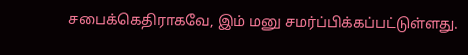சபைக்கெதிராகவே, இம் மனு சமர்ப்பிக்கப்பட்டுள்ளது.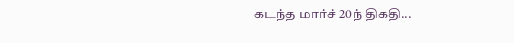கடந்த மார்ச் 20ந் திகதி...